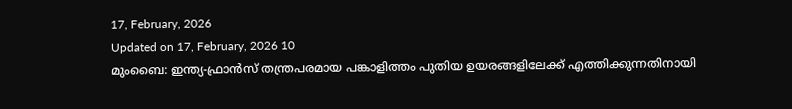17, February, 2026
Updated on 17, February, 2026 10
മുംബൈ: ഇന്ത്യ-ഫ്രാൻസ് തന്ത്രപരമായ പങ്കാളിത്തം പുതിയ ഉയരങ്ങളിലേക്ക് എത്തിക്കുന്നതിനായി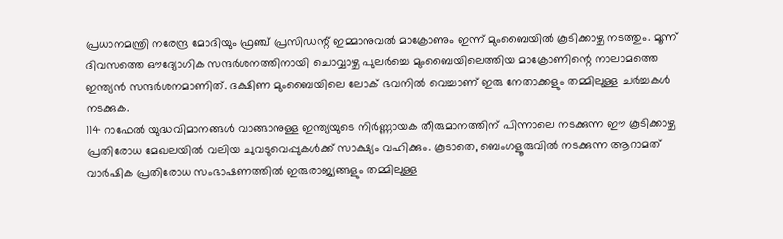പ്രധാനമന്ത്രി നരേന്ദ്ര മോദിയും ഫ്രഞ്ച് പ്രസിഡന്റ് ഇമ്മാനുവൽ മാക്രോണും ഇന്ന് മുംബൈയിൽ കൂടിക്കാഴ്ച നടത്തും. മൂന്ന് ദിവസത്തെ ഔദ്യോഗിക സന്ദർശനത്തിനായി ചൊവ്വാഴ്ച പുലർച്ചെ മുംബൈയിലെത്തിയ മാക്രോണിന്റെ നാലാമത്തെ ഇന്ത്യൻ സന്ദർശനമാണിത്. ദക്ഷിണ മുംബൈയിലെ ലോക് ഭവനിൽ വെച്ചാണ് ഇരു നേതാക്കളും തമ്മിലുള്ള ചർച്ചകൾ നടക്കുക.
114 റാഫേൽ യുദ്ധവിമാനങ്ങൾ വാങ്ങാനുള്ള ഇന്ത്യയുടെ നിർണ്ണായക തീരുമാനത്തിന് പിന്നാലെ നടക്കുന്ന ഈ കൂടിക്കാഴ്ച പ്രതിരോധ മേഖലയിൽ വലിയ ചുവടുവെപ്പുകൾക്ക് സാക്ഷ്യം വഹിക്കും. കൂടാതെ, ബെംഗളൂരുവിൽ നടക്കുന്ന ആറാമത് വാർഷിക പ്രതിരോധ സംഭാഷണത്തിൽ ഇരുരാജ്യങ്ങളും തമ്മിലുള്ള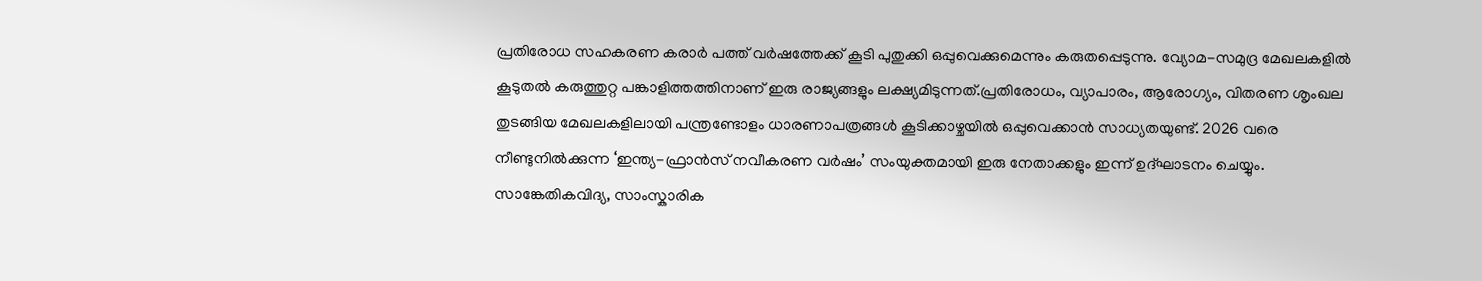പ്രതിരോധ സഹകരണ കരാർ പത്ത് വർഷത്തേക്ക് കൂടി പുതുക്കി ഒപ്പുവെക്കുമെന്നും കരുതപ്പെടുന്നു. വ്യോമ-സമുദ്ര മേഖലകളിൽ കൂടുതൽ കരുത്തുറ്റ പങ്കാളിത്തത്തിനാണ് ഇരു രാജ്യങ്ങളും ലക്ഷ്യമിടുന്നത്.പ്രതിരോധം, വ്യാപാരം, ആരോഗ്യം, വിതരണ ശൃംഖല തുടങ്ങിയ മേഖലകളിലായി പന്ത്രണ്ടോളം ധാരണാപത്രങ്ങൾ കൂടിക്കാഴ്ചയിൽ ഒപ്പുവെക്കാൻ സാധ്യതയുണ്ട്. 2026 വരെ നീണ്ടുനിൽക്കുന്ന ‘ഇന്ത്യ-ഫ്രാൻസ് നവീകരണ വർഷം’ സംയുക്തമായി ഇരു നേതാക്കളും ഇന്ന് ഉദ്ഘാടനം ചെയ്യും. സാങ്കേതികവിദ്യ, സാംസ്കാരിക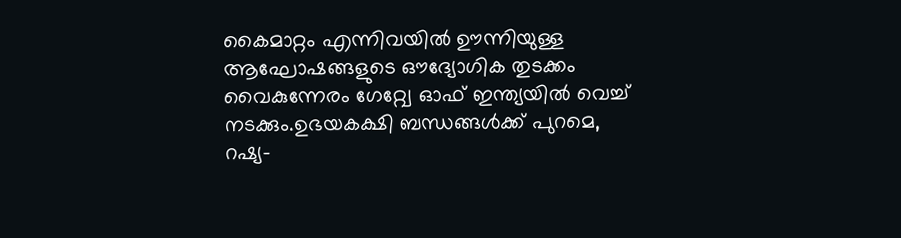കൈമാറ്റം എന്നിവയിൽ ഊന്നിയുള്ള ആഘോഷങ്ങളുടെ ഔദ്യോഗിക തുടക്കം വൈകുന്നേരം ഗേറ്റ്വേ ഓഫ് ഇന്ത്യയിൽ വെച്ച് നടക്കും.ഉഭയകക്ഷി ബന്ധങ്ങൾക്ക് പുറമെ, റഷ്യ-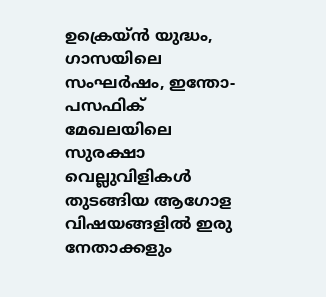ഉക്രെയ്ൻ യുദ്ധം, ഗാസയിലെ സംഘർഷം, ഇന്തോ-പസഫിക് മേഖലയിലെ സുരക്ഷാ വെല്ലുവിളികൾ തുടങ്ങിയ ആഗോള വിഷയങ്ങളിൽ ഇരു നേതാക്കളും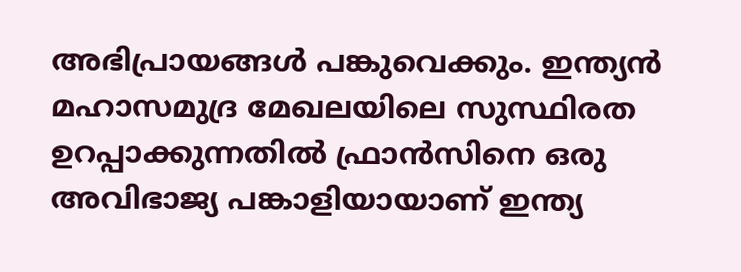അഭിപ്രായങ്ങൾ പങ്കുവെക്കും. ഇന്ത്യൻ മഹാസമുദ്ര മേഖലയിലെ സുസ്ഥിരത ഉറപ്പാക്കുന്നതിൽ ഫ്രാൻസിനെ ഒരു അവിഭാജ്യ പങ്കാളിയായാണ് ഇന്ത്യ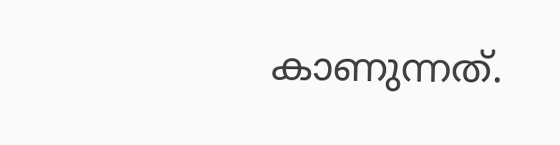കാണുന്നത്.